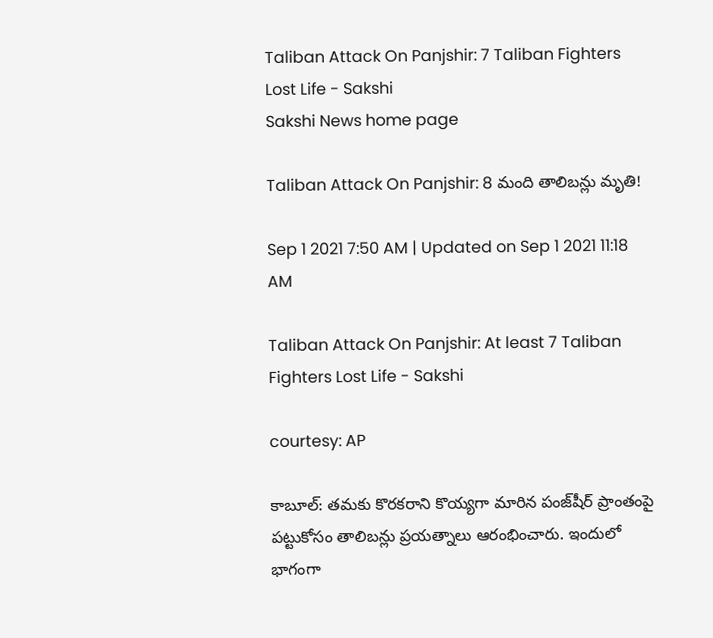Taliban Attack On Panjshir: 7 Taliban Fighters Lost Life - Sakshi
Sakshi News home page

Taliban Attack On Panjshir: 8 మంది తాలిబన్లు మృతి!

Sep 1 2021 7:50 AM | Updated on Sep 1 2021 11:18 AM

Taliban Attack On Panjshir: At least 7 Taliban Fighters Lost Life - Sakshi

courtesy: AP

కాబూల్‌: తమకు కొరకరాని కొయ్యగా మారిన పంజ్‌షీర్‌ ప్రాంతంపై పట్టుకోసం తాలిబన్లు ప్రయత్నాలు ఆరంభించారు. ఇందులో భాగంగా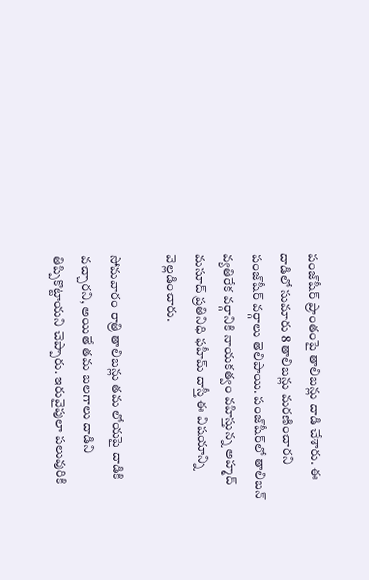పంజ్‌షీర్‌ ప్రాంతంపై తాలిబన్లు దాడి చేశారు. ఈ దాడిలో సుమారు 8 తాలిబన్లు మరణించారని పంజ్‌షీర్‌ వర్గాలు తెలిపాయి. పంజ్‌షీర్‌లో తాలిబన్‌ వ్యతిరేక వర్గానికి నాయకత్వం వహిస్తున్న అహ్మద్‌ మసూద్‌ ప్రతినిధి ఫహీమ్‌ దాస్తీ ఈ విషయాన్ని వెల్లడించారు.

సోమవారం రాత్రి తాలిబన్లు తమ లోయపై దాడికి వచ్చారని, అయితే తమ బలగాలు దాడిని తిప్పికొట్టాయని చెప్పారు. ఇరువైపులా పలువురికి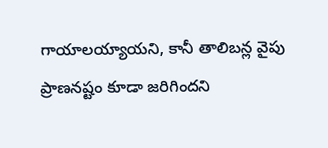గాయాలయ్యాయని, కానీ తాలిబన్ల వైపు ప్రాణనష్టం కూడా జరిగిందని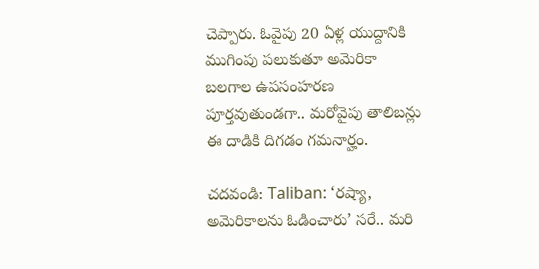చెప్పారు. ఓవైపు 20 ఏళ్ల యుద్దానికి ముగింపు పలుకుతూ అమెరికా బలగాల ఉపసంహరణ పూర్తవుతుండగా.. మరోవైపు తాలిబన్లు ఈ దాడికి దిగడం గమనార్హం.

చదవండి: Taliban: ‘రష్యా, అమెరికాలను ఓడించారు’ సరే.. మరి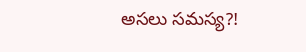అసలు సమస్య?!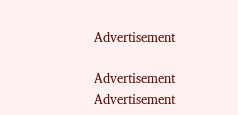Advertisement

Advertisement
Advertisement